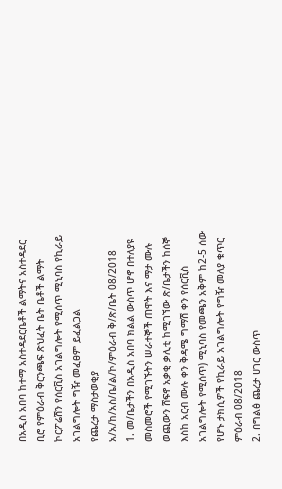በአዲስ አበባ ከተማ አስተዳደርቤቶች ልማትና አስተዳደር ቢሮ የምዕራብ ቅርንጫፍ ጽህፈት ቤት ቤቶች ልማት ኮርፖሬሽን የሰርቪስ አገልግሎት የሚሰጥ ሚኒባስ የኪራይ አገልግሎት ግዥ መፈፀም ይፈልጋል
የጨረታ ማስታወቂያ
አ/አ/ከ/አስ/ቤ/ል/ኮ/ምዕራብ ቅ/ጽ/ቤት 08/2018
1. መ/ቤታችን በአዲስ አበባ ክልል ውስጥ ሆኖ በተለያዩ መስመሮች የሚገኙትን ሠራተኞች ጠዋት እና ማታ ሙሉ ወጪውን ሸፍኖ አቃቂ ቃሊቲ ከሚገኘው ጽ/ቤታችን ከሰኞ እስከ አርብ ሙሉ ቀን ቅዳሜ ግማሽ ቀን የሰርቪስ አገልግሎት የሚሰጥ) ሚኒባስ የመጫን አቅም ከ2-5 ሰው የሆኑ ታክሲዎች የኪራይ አገልግሎት የግዥ መለያ ቁጥር ምዕራብ 08/2018
2. በግልፅ ጨረታ ሀገር ውስጥ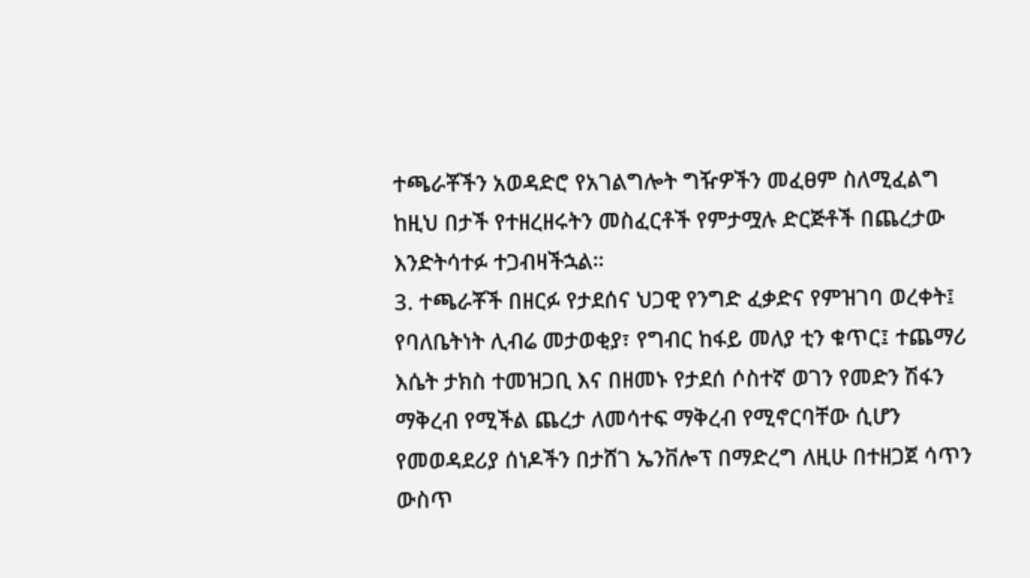ተጫራቾችን አወዳድሮ የአገልግሎት ግዥዎችን መፈፀም ስለሚፈልግ ከዚህ በታች የተዘረዘሩትን መስፈርቶች የምታሟሉ ድርጅቶች በጨረታው እንድትሳተፉ ተጋብዛችኋል።
3. ተጫራቾች በዘርፉ የታደሰና ህጋዊ የንግድ ፈቃድና የምዝገባ ወረቀት፤ የባለቤትነት ሊብሬ መታወቂያ፣ የግብር ከፋይ መለያ ቲን ቁጥር፤ ተጨማሪ እሴት ታክስ ተመዝጋቢ እና በዘመኑ የታደሰ ሶስተኛ ወገን የመድን ሽፋን ማቅረብ የሚችል ጨረታ ለመሳተፍ ማቅረብ የሚኖርባቸው ሲሆን የመወዳደሪያ ሰነዶችን በታሸገ ኤንቨሎፕ በማድረግ ለዚሁ በተዘጋጀ ሳጥን ውስጥ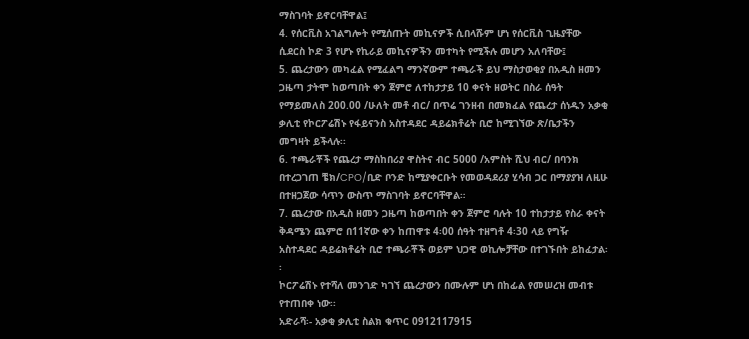ማስገባት ይኖርባቸዋል፤
4. የሰርቪስ አገልግሎት የሚሰጡት መኪናዎች ሲበላሹም ሆነ የሰርቪስ ጊዜያቸው ሲደርስ ኮድ 3 የሆኑ የኪራይ መኪናዎችን መተካት የሚችሉ መሆን አለባቸው፤
5. ጨረታውን መካፈል የሚፈልግ ማንኛውም ተጫራች ይህ ማስታወቂያ በአዲስ ዘመን ጋዜጣ ታትሞ ከወጣበት ቀን ጀምሮ ለተከታታይ 10 ቀናት ዘወትር በስራ ሰዓት የማይመለስ 200.00 /ሁለት መቶ ብር/ በጥሬ ገንዘብ በመክፈል የጨረታ ሰነዱን አቃቂ ቃሊቲ የኮርፖሬሽኑ የፋይናንስ አስተዳደር ዳይሬክቶሬት ቢሮ ከሚገኘው ጽ/ቤታችን መግዛት ይችላሉ፡፡
6. ተጫራቾች የጨረታ ማስከበሪያ ዋስትና ብር 5000 /አምስት ሺህ ብር/ በባንክ በተረጋገጠ ቼክ/CPO/ቢድ ቦንድ ከሚያቀርቡት የመወዳደሪያ ሂሳብ ጋር በማያያዝ ለዚሁ በተዘጋጀው ሳጥን ውስጥ ማስገባት ይኖርባቸዋል።
7. ጨረታው በአዲስ ዘመን ጋዜጣ ከወጣበት ቀን ጀምሮ ባሉት 10 ተከታታይ የስራ ቀናት ቅዳሜን ጨምሮ በ11ኛው ቀን ከጠዋቱ 4፡00 ሰዓት ተዘግቶ 4፡30 ላይ የግዥ አስተዳደር ዳይሬክቶሬት ቢሮ ተጫራቾች ወይም ህጋዊ ወኪሎቻቸው በተገኙበት ይከፈታል፡፡
ኮርፖሬሽኑ የተሻለ መንገድ ካገኘ ጨረታውን በሙሉም ሆነ በከፊል የመሠረዝ መብቱ የተጠበቀ ነው፡፡
አድራሻ፡- አቃቂ ቃሊቲ ስልክ ቁጥር 0912117915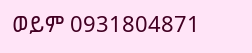ወይም 0931804871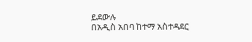ይደውሉ
በአዲስ አበባ ከተማ አስተዳደር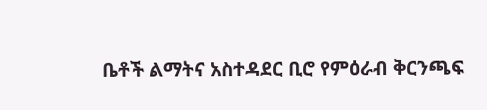ቤቶች ልማትና አስተዳደር ቢሮ የምዕራብ ቅርንጫፍ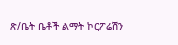ጽ/ቤት ቤቶች ልማት ኮርፖሬሽን